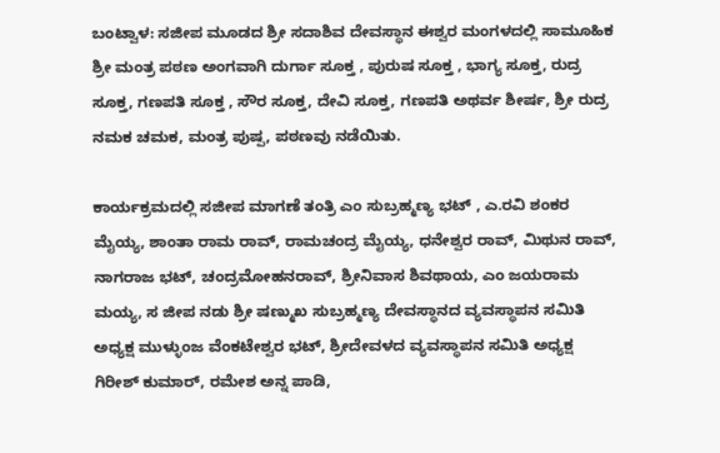ಬಂಟ್ವಾಳ: ಸಜೀಪ ಮೂಡದ ಶ್ರೀ ಸದಾಶಿವ ದೇವಸ್ಥಾನ ಈಶ್ವರ ಮಂಗಳದಲ್ಲಿ ಸಾಮೂಹಿಕ ಶ್ರೀ ಮಂತ್ರ ಪಠಣ ಅಂಗವಾಗಿ ದುರ್ಗಾ ಸೂಕ್ತ , ಪುರುಷ ಸೂಕ್ತ , ಭಾಗ್ಯ ಸೂಕ್ತ, ರುದ್ರ ಸೂಕ್ತ, ಗಣಪತಿ ಸೂಕ್ತ , ಸೌರ ಸೂಕ್ತ, ದೇವಿ ಸೂಕ್ತ, ಗಣಪತಿ ಅಥರ್ವ ಶೀರ್ಷ, ಶ್ರೀ ರುದ್ರ ನಮಕ ಚಮಕ, ಮಂತ್ರ ಪುಷ್ಪ, ಪಠಣವು ನಡೆಯಿತು.

ಕಾರ್ಯಕ್ರಮದಲ್ಲಿ ಸಜೀಪ ಮಾಗಣೆ ತಂತ್ರಿ ಎಂ ಸುಬ್ರಹ್ಮಣ್ಯ ಭಟ್ , ಎ.ರವಿ ಶಂಕರ ಮೈಯ್ಯ, ಶಾಂತಾ ರಾಮ ರಾವ್, ರಾಮಚಂದ್ರ ಮೈಯ್ಯ, ಧನೇಶ್ವರ ರಾವ್, ಮಿಥುನ ರಾವ್, ನಾಗರಾಜ ಭಟ್, ಚಂದ್ರಮೋಹನರಾವ್, ಶ್ರೀನಿವಾಸ ಶಿವಥಾಯ, ಎಂ ಜಯರಾಮ ಮಯ್ಯ, ಸ ಜೀಪ ನಡು ಶ್ರೀ ಷಣ್ಮುಖ ಸುಬ್ರಹ್ಮಣ್ಯ ದೇವಸ್ಥಾನದ ವ್ಯವಸ್ಥಾಪನ ಸಮಿತಿ ಅಧ್ಯಕ್ಷ ಮುಳ್ಳುಂಜ ವೆಂಕಟೇಶ್ವರ ಭಟ್, ಶ್ರೀದೇವಳದ ವ್ಯವಸ್ಥಾಪನ ಸಮಿತಿ ಅಧ್ಯಕ್ಷ ಗಿರೀಶ್ ಕುಮಾರ್, ರಮೇಶ ಅನ್ನ ಪಾಡಿ,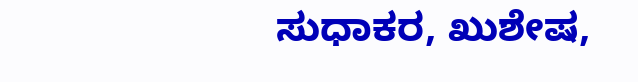ಸುಧಾಕರ, ಖುಶೇಷ,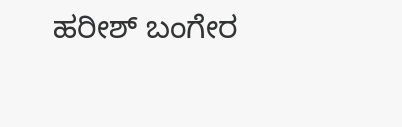ಹರೀಶ್ ಬಂಗೇರ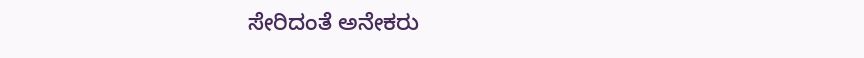ಸೇರಿದಂತೆ ಅನೇಕರು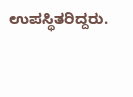ಉಪಸ್ಥಿತರಿದ್ದರು.